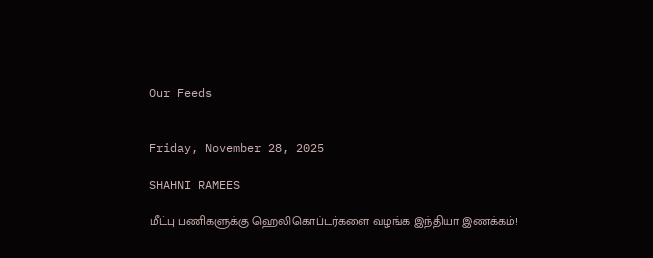Our Feeds


Friday, November 28, 2025

SHAHNI RAMEES

மீட்பு பணிகளுக்கு ஹெலிகொப்டர்களை வழங்க இந்தியா இணக்கம்!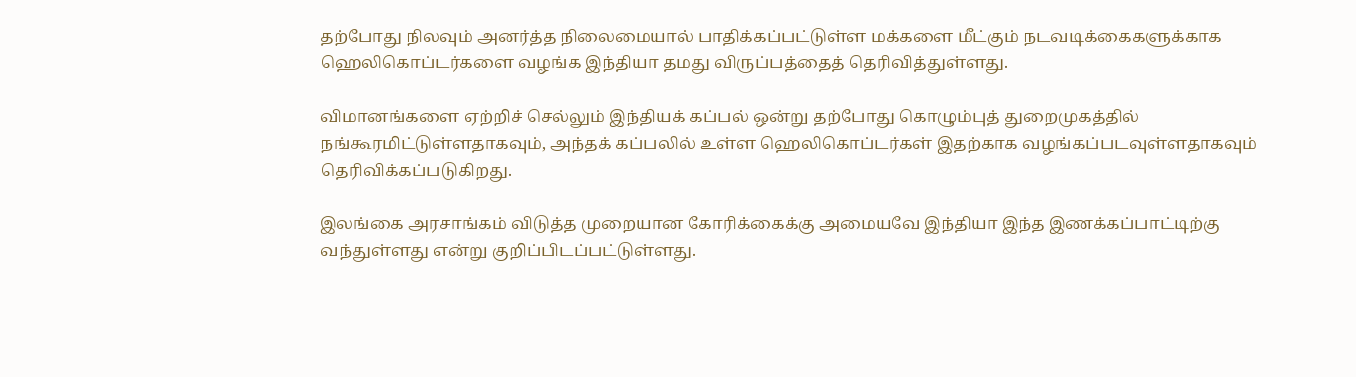தற்போது நிலவும் அனர்த்த நிலைமையால் பாதிக்கப்பட்டுள்ள மக்களை மீட்கும் நடவடிக்கைகளுக்காக ஹெலிகொப்டர்களை வழங்க இந்தியா தமது விருப்பத்தைத் தெரிவித்துள்ளது.

விமானங்களை ஏற்றிச் செல்லும் இந்தியக் கப்பல் ஒன்று தற்போது கொழும்புத் துறைமுகத்தில் நங்கூரமிட்டுள்ளதாகவும், அந்தக் கப்பலில் உள்ள ஹெலிகொப்டர்கள் இதற்காக வழங்கப்படவுள்ளதாகவும் தெரிவிக்கப்படுகிறது.

இலங்கை அரசாங்கம் விடுத்த முறையான கோரிக்கைக்கு அமையவே இந்தியா இந்த இணக்கப்பாட்டிற்கு வந்துள்ளது என்று குறிப்பிடப்பட்டுள்ளது.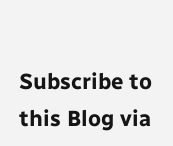Subscribe to this Blog via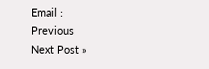Email :
Previous
Next Post »